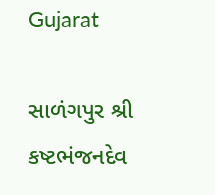Gujarat

સાળંગપુર શ્રી કષ્ટભંજનદેવ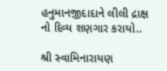હનુમાનજીદાદાને લીલી દ્રાક્ષ નો દિવ્ય શણગાર કરાયો..

શ્રી સ્વામિનારાયણ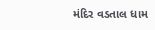મંદિર વડતાલ ધામ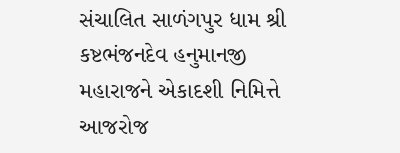સંચાલિત સાળંગપુર ધામ શ્રી કષ્ટભંજનદેવ હનુમાનજી મહારાજને એકાદશી નિમિત્તે આજરોજ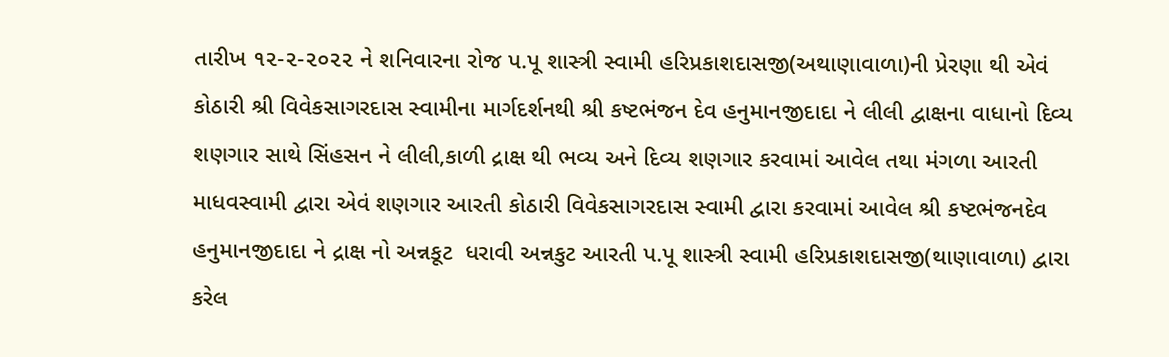તારીખ ૧૨-૨-૨૦૨૨ ને શનિવારના રોજ પ.પૂ શાસ્ત્રી સ્વામી હરિપ્રકાશદાસજી(અથાણાવાળા)ની પ્રેરણા થી એવં કોઠારી શ્રી વિવેકસાગરદાસ સ્વામીના માર્ગદર્શનથી શ્રી કષ્ટભંજન દેવ હનુમાનજીદાદા ને લીલી દ્વાક્ષના વાધાનો દિવ્ય શણગાર સાથે સિંહસન ને લીલી,કાળી દ્રાક્ષ થી ભવ્ય અને દિવ્ય શણગાર કરવામાં આવેલ તથા મંગળા આરતી માધવસ્વામી દ્વારા એવં શણગાર આરતી કોઠારી વિવેકસાગરદાસ સ્વામી દ્વારા કરવામાં આવેલ શ્રી કષ્ટભંજનદેવ હનુમાનજીદાદા ને દ્રાક્ષ નો અન્નકૂટ  ધરાવી અન્નકુટ આરતી પ.પૂ શાસ્ત્રી સ્વામી હરિપ્રકાશદાસજી(થાણાવાળા) દ્વારા કરેલ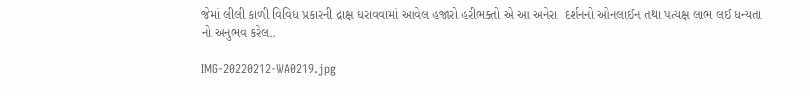જેમાં લીલી કાળી વિવિધ પ્રકારની દ્રાક્ષ ધરાવવામાં આવેલ હજારો હરીભક્તો એ આ અનેરા  દર્શનનો ઓનલાઈન તથા પત્યક્ષ લાભ લઈ ધન્યતા નો અનુભવ કરેલ..

IMG-20220212-WA0219.jpg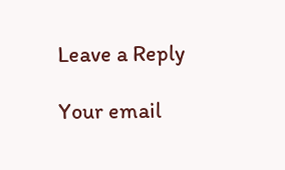Leave a Reply

Your email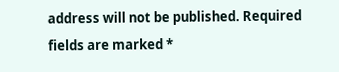address will not be published. Required fields are marked *